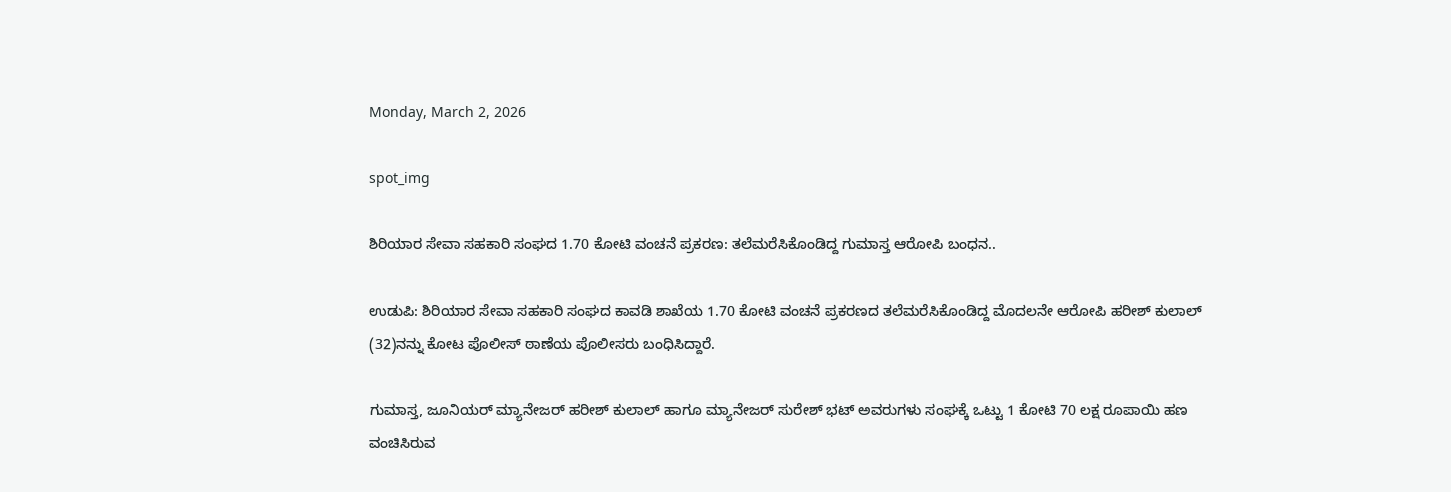Monday, March 2, 2026

spot_img

ಶಿರಿಯಾರ ಸೇವಾ ಸಹಕಾರಿ ಸಂಘದ 1.70 ಕೋಟಿ ವಂಚನೆ ಪ್ರಕರಣ: ತಲೆಮರೆಸಿಕೊಂಡಿದ್ದ ಗುಮಾಸ್ತ ಆರೋಪಿ ಬಂಧನ..

ಉಡುಪಿ: ಶಿರಿಯಾರ ಸೇವಾ ಸಹಕಾರಿ ಸಂಘದ ಕಾವಡಿ ಶಾಖೆಯ 1.70 ಕೋಟಿ ವಂಚನೆ ಪ್ರಕರಣದ ತಲೆಮರೆಸಿಕೊಂಡಿದ್ದ ಮೊದಲನೇ ಆರೋಪಿ ಹರೀಶ್ ಕುಲಾಲ್ (32)ನನ್ನು ಕೋಟ ಪೊಲೀಸ್ ಠಾಣೆಯ ಪೊಲೀಸರು ಬಂಧಿಸಿದ್ದಾರೆ.

ಗುಮಾಸ್ತ, ಜೂನಿಯರ್ ಮ್ಯಾನೇಜರ್‌ ಹರೀಶ್ ಕುಲಾಲ್ ಹಾಗೂ ಮ್ಯಾನೇಜರ್ ಸುರೇಶ್ ಭಟ್ ಅವರುಗಳು ಸಂಘಕ್ಕೆ ಒಟ್ಟು 1 ಕೋಟಿ 70 ಲಕ್ಷ ರೂಪಾಯಿ ಹಣ ವಂಚಿಸಿರುವ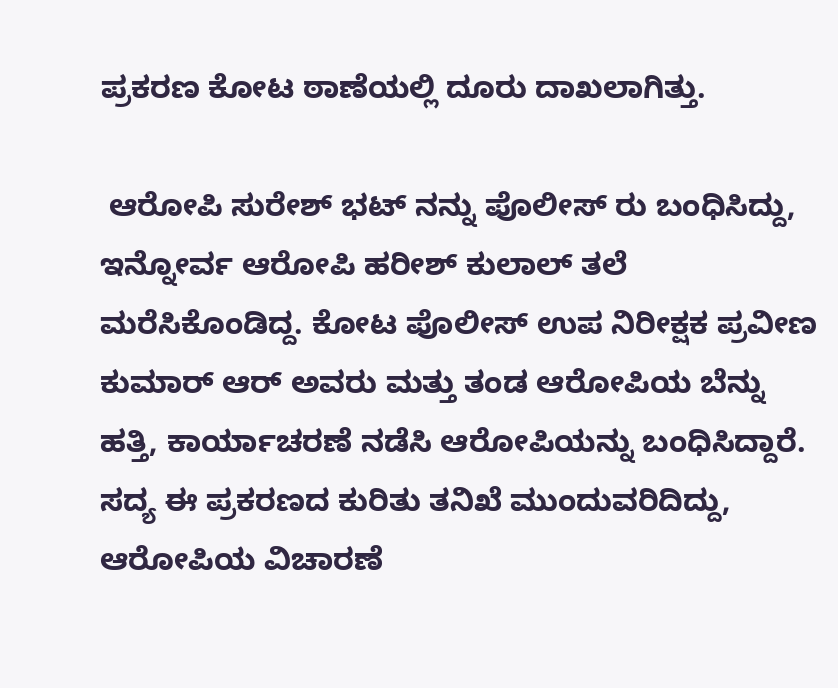ಪ್ರಕರಣ ಕೋಟ ಠಾಣೆಯಲ್ಲಿ ದೂರು ದಾಖಲಾಗಿತ್ತು.

 ಆರೋಪಿ ಸುರೇಶ್‌ ಭಟ್‌ ನನ್ನು ಪೊಲೀಸ್‌ ರು ಬಂಧಿಸಿದ್ದು, ಇನ್ನೋರ್ವ ಆರೋಪಿ ಹರೀಶ್‌ ಕುಲಾಲ್‌ ತಲೆ ಮರೆಸಿಕೊಂಡಿದ್ದ. ಕೋಟ ಪೊಲೀಸ್ ಉಪ ನಿರೀಕ್ಷಕ ಪ್ರವೀಣ ಕುಮಾರ್ ಆರ್ ಅವರು ಮತ್ತು ತಂಡ ಆರೋಪಿಯ ಬೆನ್ನು ಹತ್ತಿ, ಕಾರ್ಯಾಚರಣೆ ನಡೆಸಿ ಆರೋಪಿಯನ್ನು ಬಂಧಿಸಿದ್ದಾರೆ. ಸದ್ಯ ಈ ಪ್ರಕರಣದ ಕುರಿತು ತನಿಖೆ ಮುಂದುವರಿದಿದ್ದು, ಆರೋಪಿಯ ವಿಚಾರಣೆ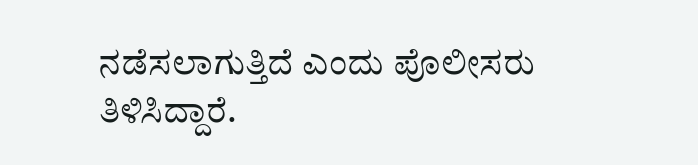ನಡೆಸಲಾಗುತ್ತಿದೆ ಎಂದು ಪೊಲೀಸರು ತಿಳಿಸಿದ್ದಾರೆ.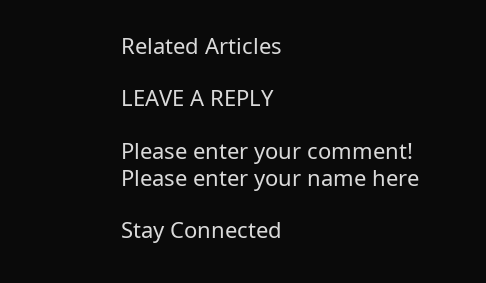Related Articles

LEAVE A REPLY

Please enter your comment!
Please enter your name here

Stay Connected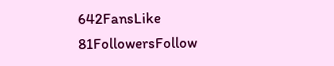642FansLike
81FollowersFollow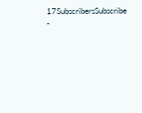17SubscribersSubscribe
-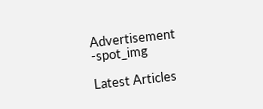Advertisement -spot_img

Latest Articles